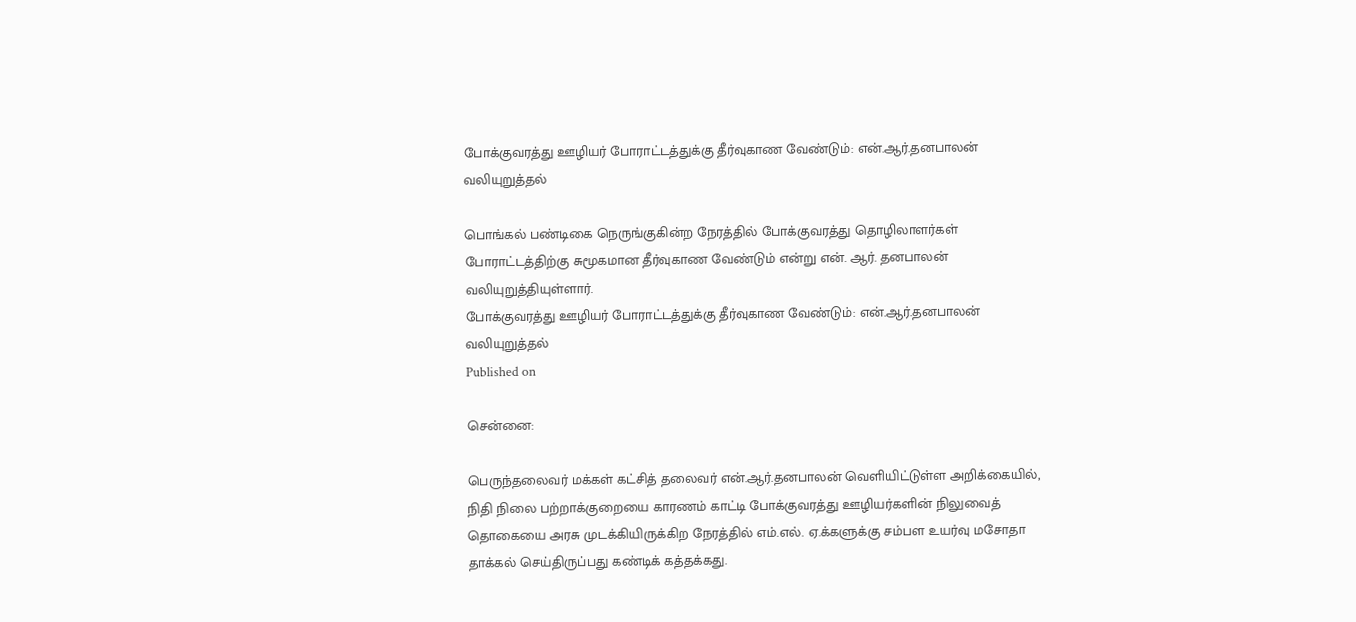போக்குவரத்து ஊழியர் போராட்டத்துக்கு தீர்வுகாண வேண்டும்: என்.ஆர்.தனபாலன் வலியுறுத்தல்

பொங்கல் பண்டிகை நெருங்குகின்ற நேரத்தில் போக்குவரத்து தொழிலாளர்கள் போராட்டத்திற்கு சுமூகமான தீர்வுகாண வேண்டும் என்று என். ஆர். தனபாலன் வலியுறுத்தியுள்ளார்.
போக்குவரத்து ஊழியர் போராட்டத்துக்கு தீர்வுகாண வேண்டும்: என்.ஆர்.தனபாலன் வலியுறுத்தல்
Published on

சென்னை:

பெருந்தலைவர் மக்கள் கட்சித் தலைவர் என்.ஆர்.தனபாலன் வெளியிட்டுள்ள அறிக்கையில், நிதி நிலை பற்றாக்குறையை காரணம் காட்டி போக்குவரத்து ஊழியர்களின் நிலுவைத் தொகையை அரசு முடக்கியிருக்கிற நேரத்தில் எம்.எல். ஏ.க்களுக்கு சம்பள உயர்வு மசோதா தாக்கல் செய்திருப்பது கண்டிக் கத்தக்கது.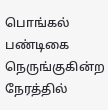பொங்கல் பண்டிகை நெருங்குகின்ற நேரத்தில்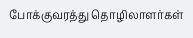போக்குவரத்து தொழிலாளர்கள்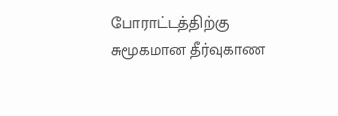போராட்டத்திற்கு சுமூகமான தீர்வுகாண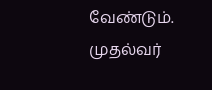வேண்டும். முதல்வர்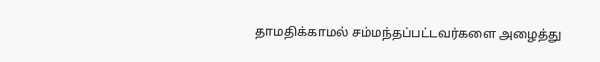தாமதிக்காமல் சம்மந்தப்பட்டவர்களை அழைத்து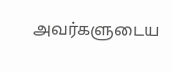அவர்களுடைய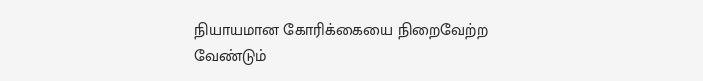நியாயமான கோரிக்கையை நிறைவேற்ற வேண்டும்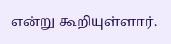என்று கூறியுள்ளார்.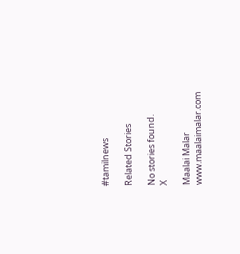#tamilnews

Related Stories

No stories found.
X

Maalai Malar
www.maalaimalar.com